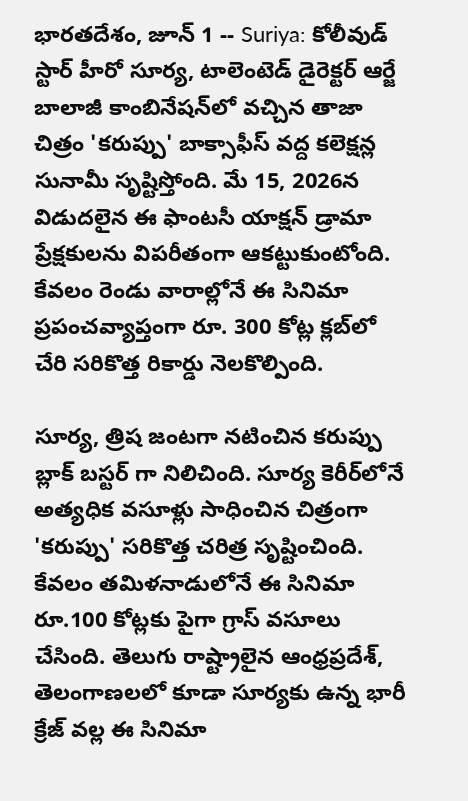భారతదేశం, జూన్ 1 -- Suriya: కోలీవుడ్ స్టార్ హీరో సూర్య, టాలెంటెడ్ డైరెక్టర్ ఆర్జే బాలాజీ కాంబినేషన్‌లో వచ్చిన తాజా చిత్రం 'కరుప్పు' బాక్సాఫీస్ వద్ద కలెక్షన్ల సునామీ సృష్టిస్తోంది. మే 15, 2026న విడుదలైన ఈ ఫాంటసీ యాక్షన్ డ్రామా ప్రేక్షకులను విపరీతంగా ఆకట్టుకుంటోంది. కేవలం రెండు వారాల్లోనే ఈ సినిమా ప్రపంచవ్యాప్తంగా రూ. 300 కోట్ల క్లబ్‌లో చేరి సరికొత్త రికార్డు నెలకొల్పింది.

సూర్య, త్రిష జంటగా నటించిన కరుప్పు బ్లాక్ బస్టర్ గా నిలిచింది. సూర్య కెరీర్‌లోనే అత్యధిక వసూళ్లు సాధించిన చిత్రంగా 'కరుప్పు' సరికొత్త చరిత్ర సృష్టించింది. కేవలం తమిళనాడులోనే ఈ సినిమా రూ.100 కోట్లకు పైగా గ్రాస్ వసూలు చేసింది. తెలుగు రాష్ట్రాలైన ఆంధ్రప్రదేశ్, తెలంగాణలలో కూడా సూర్యకు ఉన్న భారీ క్రేజ్ వల్ల ఈ సినిమా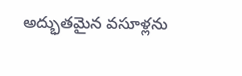అద్భుతమైన వసూళ్లను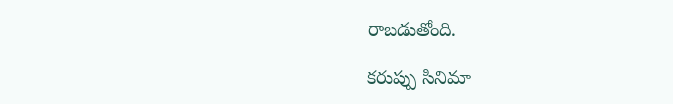రాబడుతోంది.

కరుప్పు సినిమా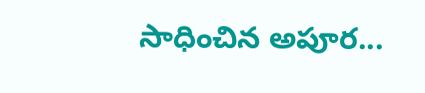సాధించిన అపూర...